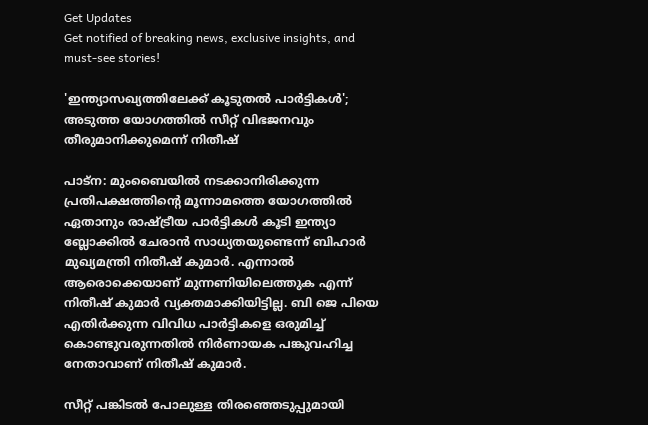Get Updates
Get notified of breaking news, exclusive insights, and must-see stories!

'ഇന്ത്യാസഖ്യത്തിലേക്ക് കൂടുതല്‍ പാര്‍ട്ടികള്‍'; അടുത്ത യോഗത്തില്‍ സീറ്റ് വിഭജനവും തീരുമാനിക്കുമെന്ന് നിതീഷ്

പാട്‌ന: മുംബൈയില്‍ നടക്കാനിരിക്കുന്ന പ്രതിപക്ഷത്തിന്റെ മൂന്നാമത്തെ യോഗത്തില്‍ ഏതാനും രാഷ്ട്രീയ പാര്‍ട്ടികള്‍ കൂടി ഇന്ത്യാ ബ്ലോക്കില്‍ ചേരാന്‍ സാധ്യതയുണ്ടെന്ന് ബിഹാര്‍ മുഖ്യമന്ത്രി നിതീഷ് കുമാര്‍. എന്നാല്‍ ആരൊക്കെയാണ് മുന്നണിയിലെത്തുക എന്ന് നിതീഷ് കുമാര്‍ വ്യക്തമാക്കിയിട്ടില്ല. ബി ജെ പിയെ എതിര്‍ക്കുന്ന വിവിധ പാര്‍ട്ടികളെ ഒരുമിച്ച് കൊണ്ടുവരുന്നതില്‍ നിര്‍ണായക പങ്കുവഹിച്ച നേതാവാണ് നിതീഷ് കുമാര്‍.

സീറ്റ് പങ്കിടല്‍ പോലുള്ള തിരഞ്ഞെടുപ്പുമായി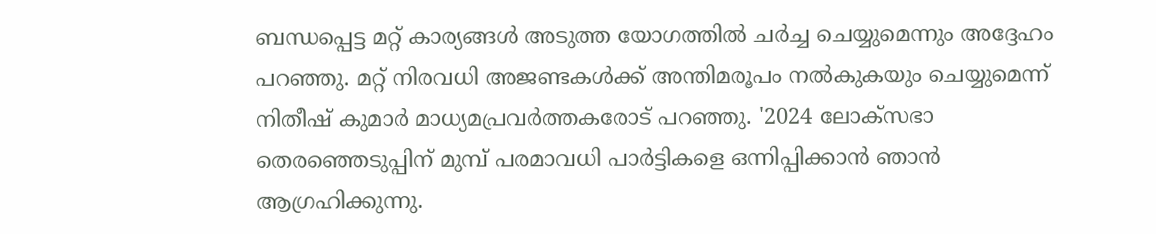ബന്ധപ്പെട്ട മറ്റ് കാര്യങ്ങള്‍ അടുത്ത യോഗത്തില്‍ ചര്‍ച്ച ചെയ്യുമെന്നും അദ്ദേഹം പറഞ്ഞു. മറ്റ് നിരവധി അജണ്ടകള്‍ക്ക് അന്തിമരൂപം നല്‍കുകയും ചെയ്യുമെന്ന് നിതീഷ് കുമാര്‍ മാധ്യമപ്രവര്‍ത്തകരോട് പറഞ്ഞു. '2024 ലോക്സഭാ തെരഞ്ഞെടുപ്പിന് മുമ്പ് പരമാവധി പാര്‍ട്ടികളെ ഒന്നിപ്പിക്കാന്‍ ഞാന്‍ ആഗ്രഹിക്കുന്നു.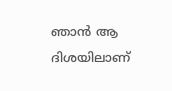ഞാന്‍ ആ ദിശയിലാണ്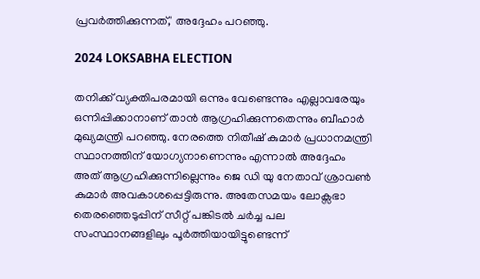പ്രവര്‍ത്തിക്കുന്നത്,' അദ്ദേഹം പറഞ്ഞു.

2024 LOKSABHA ELECTION

തനിക്ക് വ്യക്തിപരമായി ഒന്നും വേണ്ടെന്നും എല്ലാവരേയും ഒന്നിപ്പിക്കാനാണ് താന്‍ ആഗ്രഹിക്കുന്നതെന്നും ബീഹാര്‍ മുഖ്യമന്ത്രി പറഞ്ഞു. നേരത്തെ നിതീഷ് കുമാര്‍ പ്രധാനമന്ത്രി സ്ഥാനത്തിന് യോഗ്യനാണെന്നും എന്നാല്‍ അദ്ദേഹം അത് ആഗ്രഹിക്കുന്നില്ലെന്നും ജെ ഡി യു നേതാവ് ശ്രാവണ്‍ കുമാര്‍ അവകാശപ്പെട്ടിരുന്നു. അതേസമയം ലോക്സഭാ തെരഞ്ഞെടുപ്പിന് സീറ്റ് പങ്കിടല്‍ ചര്‍ച്ച പല സംസ്ഥാനങ്ങളിലും പൂര്‍ത്തിയായിട്ടുണ്ടെന്ന്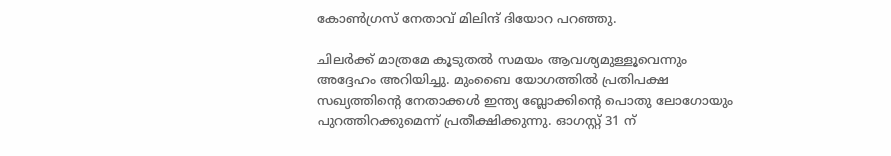കോണ്‍ഗ്രസ് നേതാവ് മിലിന്ദ് ദിയോറ പറഞ്ഞു.

ചിലര്‍ക്ക് മാത്രമേ കൂടുതല്‍ സമയം ആവശ്യമുള്ളൂവെന്നും അദ്ദേഹം അറിയിച്ചു. മുംബൈ യോഗത്തില്‍ പ്രതിപക്ഷ സഖ്യത്തിന്റെ നേതാക്കള്‍ ഇന്ത്യ ബ്ലോക്കിന്റെ പൊതു ലോഗോയും പുറത്തിറക്കുമെന്ന് പ്രതീക്ഷിക്കുന്നു. ഓഗസ്റ്റ് 31 ന്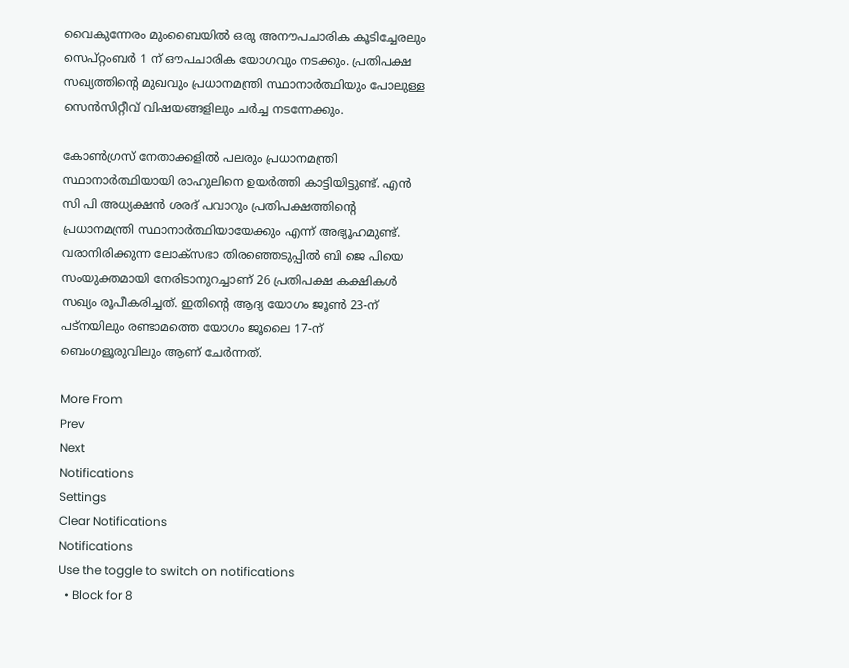വൈകുന്നേരം മുംബൈയില്‍ ഒരു അനൗപചാരിക കൂടിച്ചേരലും സെപ്റ്റംബര്‍ 1 ന് ഔപചാരിക യോഗവും നടക്കും. പ്രതിപക്ഷ സഖ്യത്തിന്റെ മുഖവും പ്രധാനമന്ത്രി സ്ഥാനാര്‍ത്ഥിയും പോലുള്ള സെന്‍സിറ്റീവ് വിഷയങ്ങളിലും ചര്‍ച്ച നടന്നേക്കും.

കോണ്‍ഗ്രസ് നേതാക്കളില്‍ പലരും പ്രധാനമന്ത്രി സ്ഥാനാര്‍ത്ഥിയായി രാഹുലിനെ ഉയര്‍ത്തി കാട്ടിയിട്ടുണ്ട്. എന്‍ സി പി അധ്യക്ഷന്‍ ശരദ് പവാറും പ്രതിപക്ഷത്തിന്റെ പ്രധാനമന്ത്രി സ്ഥാനാര്‍ത്ഥിയായേക്കും എന്ന് അഭ്യൂഹമുണ്ട്. വരാനിരിക്കുന്ന ലോക്‌സഭാ തിരഞ്ഞെടുപ്പില്‍ ബി ജെ പിയെ സംയുക്തമായി നേരിടാനുറച്ചാണ് 26 പ്രതിപക്ഷ കക്ഷികള്‍ സഖ്യം രൂപീകരിച്ചത്. ഇതിന്റെ ആദ്യ യോഗം ജൂണ്‍ 23-ന് പട്നയിലും രണ്ടാമത്തെ യോഗം ജൂലൈ 17-ന് ബെംഗളൂരുവിലും ആണ് ചേര്‍ന്നത്.

More From
Prev
Next
Notifications
Settings
Clear Notifications
Notifications
Use the toggle to switch on notifications
  • Block for 8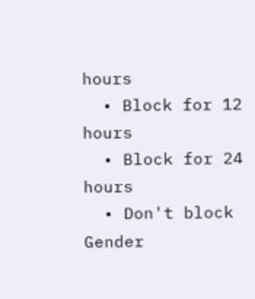hours
  • Block for 12 hours
  • Block for 24 hours
  • Don't block
Gender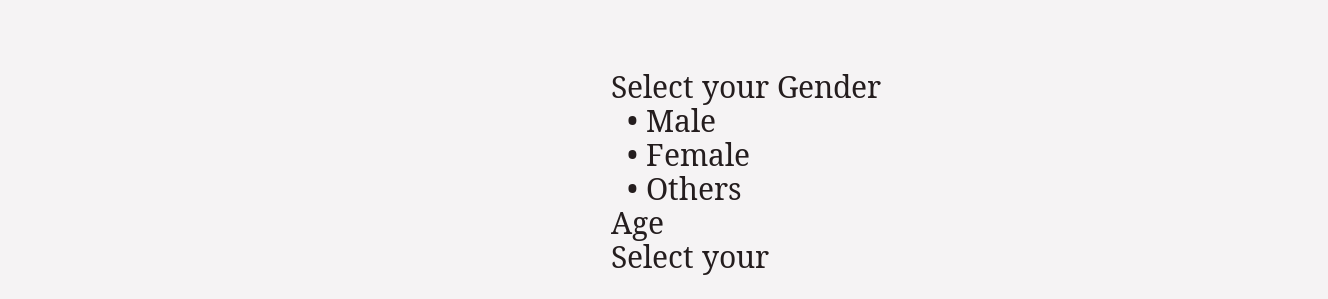Select your Gender
  • Male
  • Female
  • Others
Age
Select your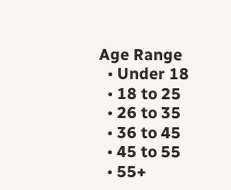Age Range
  • Under 18
  • 18 to 25
  • 26 to 35
  • 36 to 45
  • 45 to 55
  • 55+